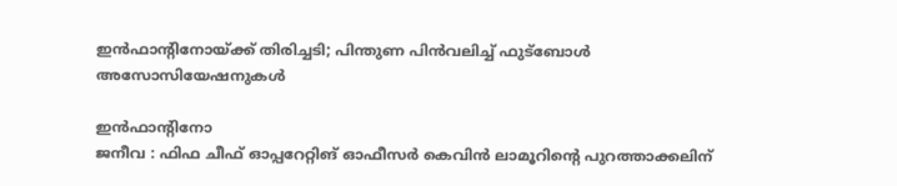ഇൻഫാന്റിനോയ്ക്ക് തിരിച്ചടി; പിന്തുണ പിൻവലിച്ച് ഫുട്ബോൾ അസോസിയേഷനുകൾ

ഇൻഫാന്റിനോ
ജനീവ : ഫിഫ ചീഫ് ഓപ്പറേറ്റിങ് ഓഫീസർ കെവിൻ ലാമൂറിന്റെ പുറത്താക്കലിന്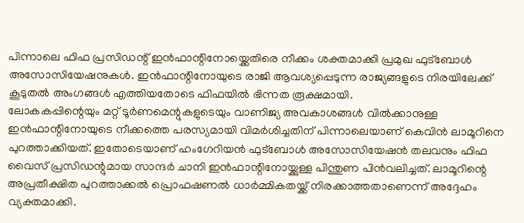പിന്നാലെ ഫിഫ പ്രസിഡന്റ് ഇൻഫാന്റിനോയ്ക്കെതിരെ നീക്കം ശക്തമാക്കി പ്രമുഖ ഫുട്ബോൾ അസോസിയേഷനുകൾ. ഇൻഫാന്റിനോയുടെ രാജി ആവശ്യപ്പെടുന്ന രാജ്യങ്ങളുടെ നിരയിലേക്ക് കൂടുതൽ അംഗങ്ങൾ എത്തിയതോടെ ഫിഫയിൽ ഭിന്നത രൂക്ഷമായി.
ലോകകപ്പിന്റെയും മറ്റ് ടൂർണമെന്റുകളുടെയും വാണിജ്യ അവകാശങ്ങൾ വിൽക്കാനുള്ള ഇൻഫാന്റിനോയുടെ നീക്കത്തെ പരസ്യമായി വിമർശിച്ചതിന് പിന്നാലെയാണ് കെവിൻ ലാമൂറിനെ പുറത്താക്കിയത്. ഇതോടെയാണ് ഹംഗേറിയൻ ഫുട്ബോൾ അസോസിയേഷൻ തലവനും ഫിഫ വൈസ് പ്രസിഡന്റുമായ സാന്ദർ ചാനി ഇൻഫാന്റിനോയ്ക്കുള്ള പിന്തുണ പിൻവലിച്ചത്. ലാമൂറിന്റെ അപ്രതീക്ഷിത പുറത്താക്കൽ പ്രൊഫഷണൽ ധാർമ്മികതയ്ക്ക് നിരക്കാത്തതാണെന്ന് അദ്ദേഹം വ്യക്തമാക്കി.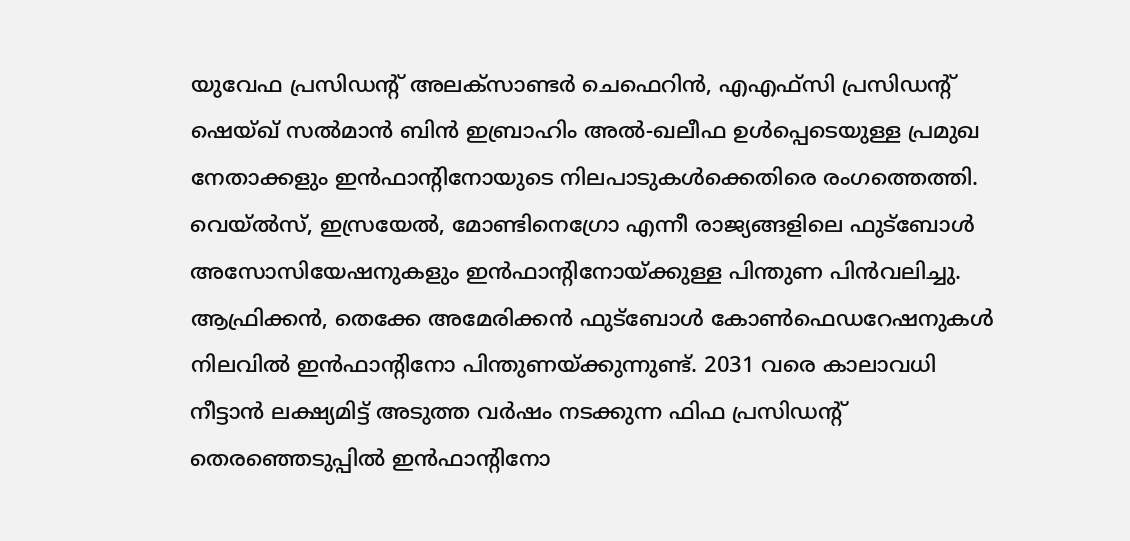യുവേഫ പ്രസിഡന്റ് അലക്സാണ്ടർ ചെഫെറിൻ, എഎഫ്സി പ്രസിഡന്റ് ഷെയ്ഖ് സൽമാൻ ബിൻ ഇബ്രാഹിം അൽ-ഖലീഫ ഉൾപ്പെടെയുള്ള പ്രമുഖ നേതാക്കളും ഇൻഫാന്റിനോയുടെ നിലപാടുകൾക്കെതിരെ രംഗത്തെത്തി. വെയ്ൽസ്, ഇസ്രയേൽ, മോണ്ടിനെഗ്രോ എന്നീ രാജ്യങ്ങളിലെ ഫുട്ബോൾ അസോസിയേഷനുകളും ഇൻഫാന്റിനോയ്ക്കുള്ള പിന്തുണ പിൻവലിച്ചു.
ആഫ്രിക്കൻ, തെക്കേ അമേരിക്കൻ ഫുട്ബോൾ കോൺഫെഡറേഷനുകൾ നിലവിൽ ഇൻഫാന്റിനോ പിന്തുണയ്ക്കുന്നുണ്ട്. 2031 വരെ കാലാവധി നീട്ടാൻ ലക്ഷ്യമിട്ട് അടുത്ത വർഷം നടക്കുന്ന ഫിഫ പ്രസിഡന്റ് തെരഞ്ഞെടുപ്പിൽ ഇൻഫാന്റിനോ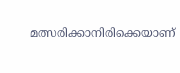മത്സരിക്കാനിരിക്കെയാണ്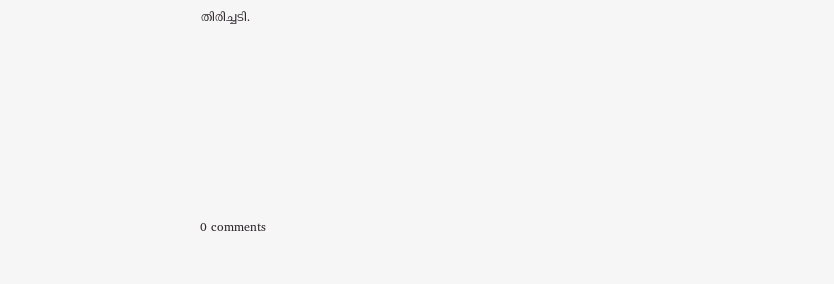തിരിച്ചടി.








0 comments